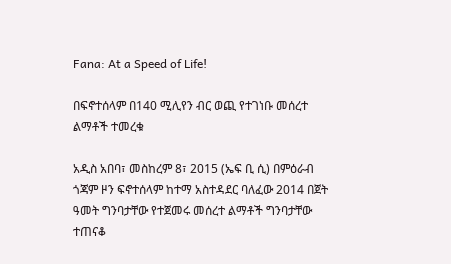Fana: At a Speed of Life!

በፍኖተሰላም በ140 ሚሊየን ብር ወጪ የተገነቡ መሰረተ ልማቶች ተመረቁ

አዲስ አበባ፣ መስከረም 8፣ 2015 (ኤፍ ቢ ሲ) በምዕራብ ጎጃም ዞን ፍኖተሰላም ከተማ አስተዳደር ባለፈው 2014 በጀት ዓመት ግንባታቸው የተጀመሩ መሰረተ ልማቶች ግንባታቸው ተጠናቆ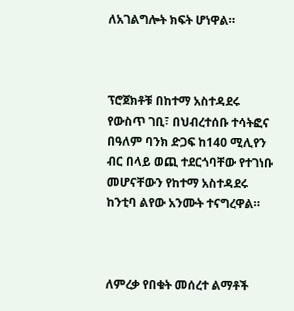ለአገልግሎት ክፍት ሆነዋል።



ፕሮጀክቶቹ በከተማ አስተዳደሩ የውስጥ ገቢ፣ በህብረተሰቡ ተሳትፎና በዓለም ባንክ ድጋፍ ከ140 ሚሊየን ብር በላይ ወጪ ተደርጎባቸው የተገነቡ መሆናቸውን የከተማ አስተዳደሩ ከንቲባ ልየው አንሙት ተናግረዋል።



ለምረቃ የበቁት መሰረተ ልማቶች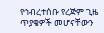የኅብረተሰቡ የረጅም ጊዜ ጥያቄዎች መሆናቸውን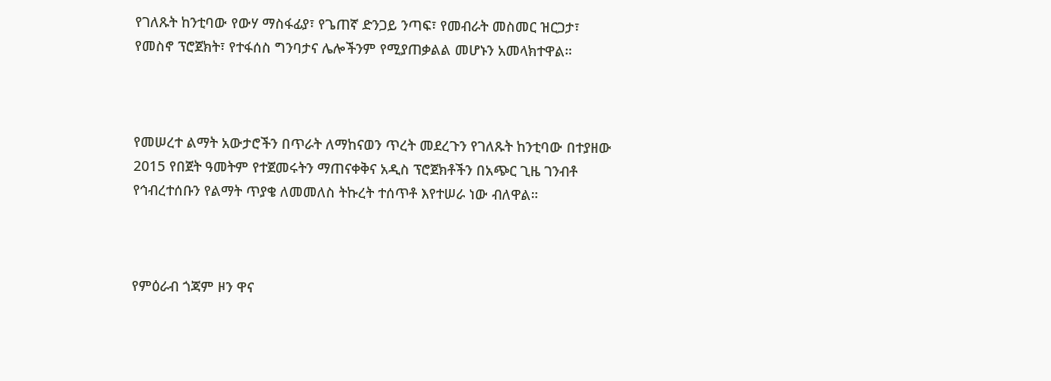የገለጹት ከንቲባው የውሃ ማስፋፊያ፣ የጌጠኛ ድንጋይ ንጣፍ፣ የመብራት መስመር ዝርጋታ፣ የመስኖ ፕሮጀክት፣ የተፋሰስ ግንባታና ሌሎችንም የሚያጠቃልል መሆኑን አመላክተዋል።



የመሠረተ ልማት አውታሮችን በጥራት ለማከናወን ጥረት መደረጉን የገለጹት ከንቲባው በተያዘው 2015 የበጀት ዓመትም የተጀመሩትን ማጠናቀቅና አዲስ ፕሮጀክቶችን በአጭር ጊዜ ገንብቶ የኅብረተሰቡን የልማት ጥያቄ ለመመለስ ትኩረት ተሰጥቶ እየተሠራ ነው ብለዋል።



የምዕራብ ጎጃም ዞን ዋና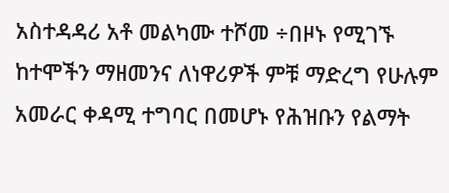አስተዳዳሪ አቶ መልካሙ ተሾመ ÷በዞኑ የሚገኙ ከተሞችን ማዘመንና ለነዋሪዎች ምቹ ማድረግ የሁሉም አመራር ቀዳሚ ተግባር በመሆኑ የሕዝቡን የልማት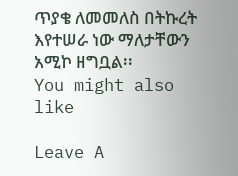ጥያቄ ለመመለስ በትኩረት እየተሠራ ነው ማለታቸውን አሚኮ ዘግቧል፡፡
You might also like

Leave A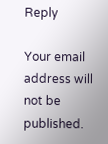Reply

Your email address will not be published.